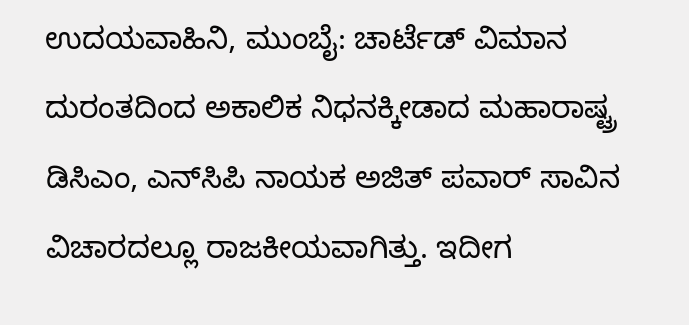ಉದಯವಾಹಿನಿ, ಮುಂಬೈ: ಚಾರ್ಟೆಡ್ ವಿಮಾನ ದುರಂತದಿಂದ ಅಕಾಲಿಕ ನಿಧನಕ್ಕೀಡಾದ ಮಹಾರಾಷ್ಟ್ರ ಡಿಸಿಎಂ, ಎನ್‌ಸಿಪಿ ನಾಯಕ ಅಜಿತ್ ಪವಾರ್ ಸಾವಿನ ವಿಚಾರದಲ್ಲೂ ರಾಜಕೀಯವಾಗಿತ್ತು. ಇದೀಗ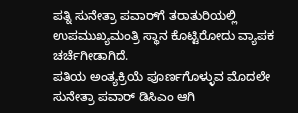ಪತ್ನಿ ಸುನೇತ್ರಾ ಪವಾರ್‌ಗೆ ತರಾತುರಿಯಲ್ಲಿ ಉಪಮುಖ್ಯಮಂತ್ರಿ ಸ್ಥಾನ ಕೊಟ್ಟಿರೋದು ವ್ಯಾಪಕ ಚರ್ಚೆಗೀಡಾಗಿದೆ.
ಪತಿಯ ಅಂತ್ಯಕ್ರಿಯೆ ಪೂರ್ಣಗೊಳ್ಳುವ ಮೊದಲೇ ಸುನೇತ್ರಾ ಪವಾರ್ ಡಿಸಿಎಂ ಆಗಿ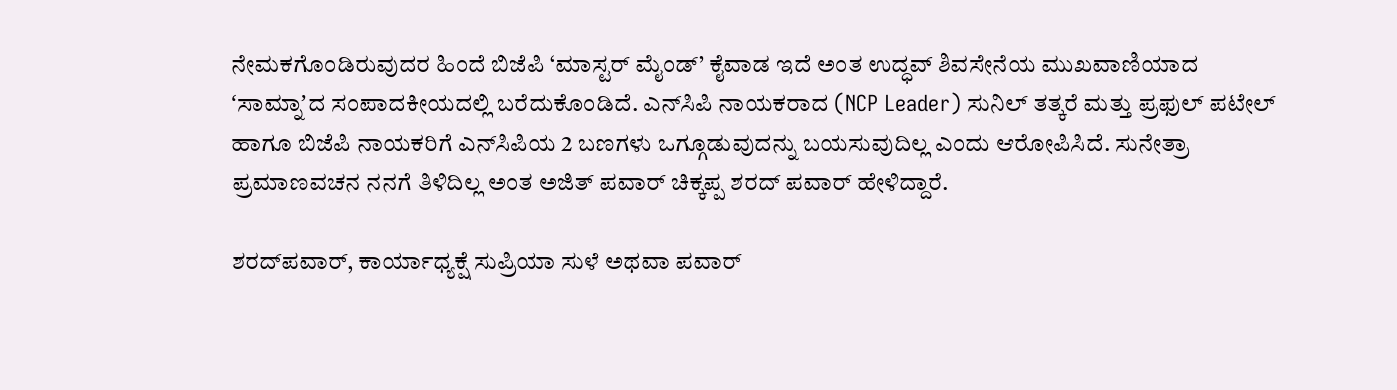ನೇಮಕಗೊಂಡಿರುವುದರ ಹಿಂದೆ ಬಿಜೆಪಿ ‘ಮಾಸ್ಟರ್ ಮೈಂಡ್’ ಕೈವಾಡ ಇದೆ ಅಂತ ಉದ್ಧವ್ ಶಿವಸೇನೆಯ ಮುಖವಾಣಿಯಾದ ʻಸಾಮ್ನಾʼದ ಸಂಪಾದಕೀಯದಲ್ಲಿ ಬರೆದುಕೊಂಡಿದೆ. ಎನ್‌ಸಿಪಿ ನಾಯಕರಾದ (NCP Leader) ಸುನಿಲ್ ತತ್ಕರೆ ಮತ್ತು ಪ್ರಫುಲ್ ಪಟೇಲ್ ಹಾಗೂ ಬಿಜೆಪಿ ನಾಯಕರಿಗೆ ಎನ್‌ಸಿಪಿಯ 2 ಬಣಗಳು ಒಗ್ಗೂಡುವುದನ್ನು ಬಯಸುವುದಿಲ್ಲ ಎಂದು ಆರೋಪಿಸಿದೆ. ಸುನೇತ್ರಾ ಪ್ರಮಾಣವಚನ ನನಗೆ ತಿಳಿದಿಲ್ಲ ಅಂತ ಅಜಿತ್‌ ಪವಾರ್ ಚಿಕ್ಕಪ್ಪ ಶರದ್ ಪವಾರ್ ಹೇಳಿದ್ದಾರೆ.

ಶರದ್‌ಪವಾರ್, ಕಾರ್ಯಾಧ್ಯಕ್ಷೆ ಸುಪ್ರಿಯಾ ಸುಳೆ ಅಥವಾ ಪವಾರ್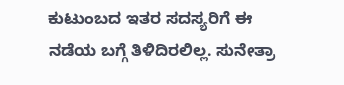ಕುಟುಂಬದ ಇತರ ಸದಸ್ಯರಿಗೆ ಈ ನಡೆಯ ಬಗ್ಗೆ ತಿಳಿದಿರಲಿಲ್ಲ. ಸುನೇತ್ರಾ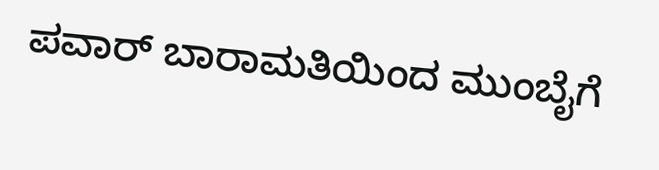ಪವಾರ್ ಬಾರಾಮತಿಯಿಂದ ಮುಂಬೈಗೆ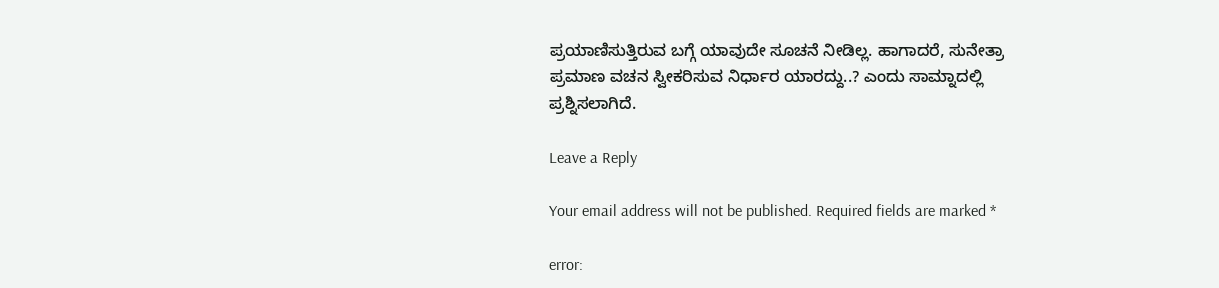ಪ್ರಯಾಣಿಸುತ್ತಿರುವ ಬಗ್ಗೆ ಯಾವುದೇ ಸೂಚನೆ ನೀಡಿಲ್ಲ. ಹಾಗಾದರೆ, ಸುನೇತ್ರಾ ಪ್ರಮಾಣ ವಚನ ಸ್ವೀಕರಿಸುವ ನಿರ್ಧಾರ ಯಾರದ್ದು..? ಎಂದು ಸಾಮ್ನಾದಲ್ಲಿ ಪ್ರಶ್ನಿಸಲಾಗಿದೆ.

Leave a Reply

Your email address will not be published. Required fields are marked *

error: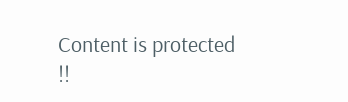Content is protected !!